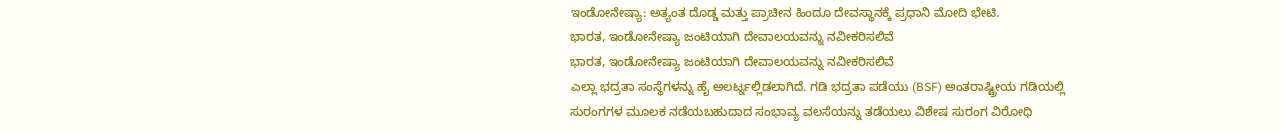ಇಂಡೋನೇಷ್ಯಾ: ಅತ್ಯಂತ ದೊಡ್ಡ ಮತ್ತು ಪ್ರಾಚೀನ ಹಿಂದೂ ದೇವಸ್ಥಾನಕ್ಕೆ ಪ್ರಧಾನಿ ಮೋದಿ ಭೇಟಿ.
ಭಾರತ, ಇಂಡೋನೇಷ್ಯಾ ಜಂಟಿಯಾಗಿ ದೇವಾಲಯವನ್ನು ನವೀಕರಿಸಲಿವೆ
ಭಾರತ, ಇಂಡೋನೇಷ್ಯಾ ಜಂಟಿಯಾಗಿ ದೇವಾಲಯವನ್ನು ನವೀಕರಿಸಲಿವೆ
ಎಲ್ಲಾ ಭದ್ರತಾ ಸಂಸ್ಥೆಗಳನ್ನು ಹೈ ಅಲರ್ಟ್ನಲ್ಲಿಡಲಾಗಿದೆ. ಗಡಿ ಭದ್ರತಾ ಪಡೆಯು (BSF) ಅಂತರಾಷ್ಟ್ರೀಯ ಗಡಿಯಲ್ಲಿ ಸುರಂಗಗಳ ಮೂಲಕ ನಡೆಯಬಹುದಾದ ಸಂಭಾವ್ಯ ವಲಸೆಯನ್ನು ತಡೆಯಲು ವಿಶೇಷ ಸುರಂಗ ವಿರೋಧಿ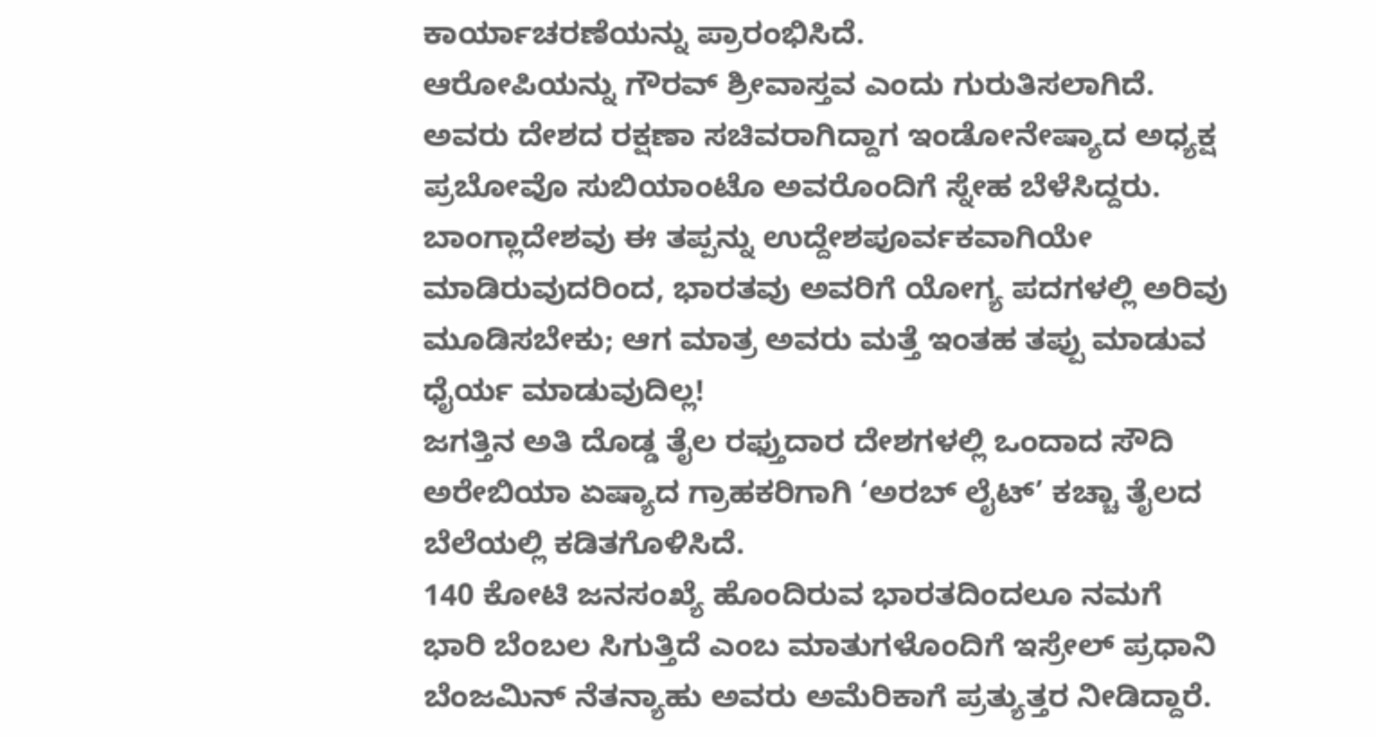ಕಾರ್ಯಾಚರಣೆಯನ್ನು ಪ್ರಾರಂಭಿಸಿದೆ.
ಆರೋಪಿಯನ್ನು ಗೌರವ್ ಶ್ರೀವಾಸ್ತವ ಎಂದು ಗುರುತಿಸಲಾಗಿದೆ. ಅವರು ದೇಶದ ರಕ್ಷಣಾ ಸಚಿವರಾಗಿದ್ದಾಗ ಇಂಡೋನೇಷ್ಯಾದ ಅಧ್ಯಕ್ಷ ಪ್ರಬೋವೊ ಸುಬಿಯಾಂಟೊ ಅವರೊಂದಿಗೆ ಸ್ನೇಹ ಬೆಳೆಸಿದ್ದರು.
ಬಾಂಗ್ಲಾದೇಶವು ಈ ತಪ್ಪನ್ನು ಉದ್ದೇಶಪೂರ್ವಕವಾಗಿಯೇ ಮಾಡಿರುವುದರಿಂದ, ಭಾರತವು ಅವರಿಗೆ ಯೋಗ್ಯ ಪದಗಳಲ್ಲಿ ಅರಿವು ಮೂಡಿಸಬೇಕು; ಆಗ ಮಾತ್ರ ಅವರು ಮತ್ತೆ ಇಂತಹ ತಪ್ಪು ಮಾಡುವ ಧೈರ್ಯ ಮಾಡುವುದಿಲ್ಲ!
ಜಗತ್ತಿನ ಅತಿ ದೊಡ್ಡ ತೈಲ ರಫ್ತುದಾರ ದೇಶಗಳಲ್ಲಿ ಒಂದಾದ ಸೌದಿ ಅರೇಬಿಯಾ ಏಷ್ಯಾದ ಗ್ರಾಹಕರಿಗಾಗಿ ‘ಅರಬ್ ಲೈಟ್’ ಕಚ್ಚಾ ತೈಲದ ಬೆಲೆಯಲ್ಲಿ ಕಡಿತಗೊಳಿಸಿದೆ.
140 ಕೋಟಿ ಜನಸಂಖ್ಯೆ ಹೊಂದಿರುವ ಭಾರತದಿಂದಲೂ ನಮಗೆ ಭಾರಿ ಬೆಂಬಲ ಸಿಗುತ್ತಿದೆ ಎಂಬ ಮಾತುಗಳೊಂದಿಗೆ ಇಸ್ರೇಲ್ ಪ್ರಧಾನಿ ಬೆಂಜಮಿನ್ ನೆತನ್ಯಾಹು ಅವರು ಅಮೆರಿಕಾಗೆ ಪ್ರತ್ಯುತ್ತರ ನೀಡಿದ್ದಾರೆ.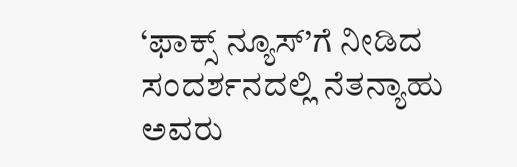‘ಫಾಕ್ಸ್ ನ್ಯೂಸ್’ಗೆ ನೀಡಿದ ಸಂದರ್ಶನದಲ್ಲಿ ನೆತನ್ಯಾಹು ಅವರು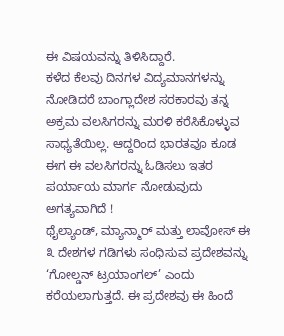ಈ ವಿಷಯವನ್ನು ತಿಳಿಸಿದ್ದಾರೆ.
ಕಳೆದ ಕೆಲವು ದಿನಗಳ ವಿದ್ಯಮಾನಗಳನ್ನು ನೋಡಿದರೆ ಬಾಂಗ್ಲಾದೇಶ ಸರಕಾರವು ತನ್ನ ಅಕ್ರಮ ವಲಸಿಗರನ್ನು ಮರಳಿ ಕರೆಸಿಕೊಳ್ಳುವ ಸಾಧ್ಯತೆಯಿಲ್ಲ. ಆದ್ದರಿಂದ ಭಾರತವೂ ಕೂಡ ಈಗ ಈ ವಲಸಿಗರನ್ನು ಓಡಿಸಲು ಇತರ ಪರ್ಯಾಯ ಮಾರ್ಗ ನೋಡುವುದು ಅಗತ್ಯವಾಗಿದೆ !
ಥೈಲ್ಯಾಂಡ್, ಮ್ಯಾನ್ಮಾರ್ ಮತ್ತು ಲಾವೋಸ್ ಈ ೩ ದೇಶಗಳ ಗಡಿಗಳು ಸಂಧಿಸುವ ಪ್ರದೇಶವನ್ನು ‘ಗೋಲ್ಡನ್ ಟ್ರಯಾಂಗಲ್’ ಎಂದು ಕರೆಯಲಾಗುತ್ತದೆ. ಈ ಪ್ರದೇಶವು ಈ ಹಿಂದೆ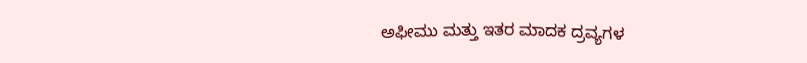ಅಫೀಮು ಮತ್ತು ಇತರ ಮಾದಕ ದ್ರವ್ಯಗಳ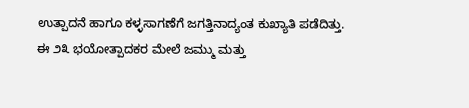ಉತ್ಪಾದನೆ ಹಾಗೂ ಕಳ್ಳಸಾಗಣೆಗೆ ಜಗತ್ತಿನಾದ್ಯಂತ ಕುಖ್ಯಾತಿ ಪಡೆದಿತ್ತು.
ಈ ೨೩ ಭಯೋತ್ಪಾದಕರ ಮೇಲೆ ಜಮ್ಮು ಮತ್ತು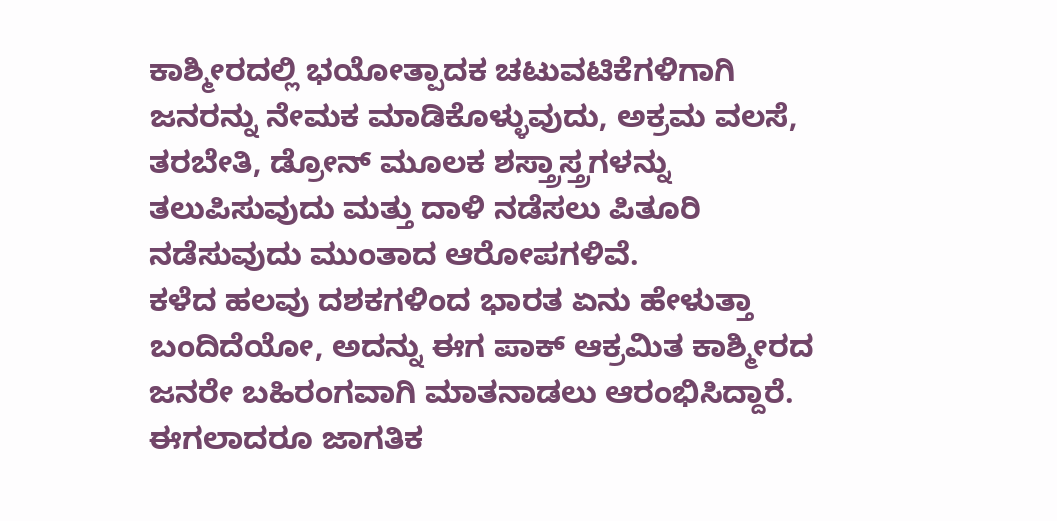ಕಾಶ್ಮೀರದಲ್ಲಿ ಭಯೋತ್ಪಾದಕ ಚಟುವಟಿಕೆಗಳಿಗಾಗಿ ಜನರನ್ನು ನೇಮಕ ಮಾಡಿಕೊಳ್ಳುವುದು, ಅಕ್ರಮ ವಲಸೆ, ತರಬೇತಿ, ಡ್ರೋನ್ ಮೂಲಕ ಶಸ್ತ್ರಾಸ್ತ್ರಗಳನ್ನು ತಲುಪಿಸುವುದು ಮತ್ತು ದಾಳಿ ನಡೆಸಲು ಪಿತೂರಿ ನಡೆಸುವುದು ಮುಂತಾದ ಆರೋಪಗಳಿವೆ.
ಕಳೆದ ಹಲವು ದಶಕಗಳಿಂದ ಭಾರತ ಏನು ಹೇಳುತ್ತಾ ಬಂದಿದೆಯೋ, ಅದನ್ನು ಈಗ ಪಾಕ್ ಆಕ್ರಮಿತ ಕಾಶ್ಮೀರದ ಜನರೇ ಬಹಿರಂಗವಾಗಿ ಮಾತನಾಡಲು ಆರಂಭಿಸಿದ್ದಾರೆ. ಈಗಲಾದರೂ ಜಾಗತಿಕ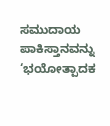ಸಮುದಾಯ ಪಾಕಿಸ್ತಾನವನ್ನು ‘ಭಯೋತ್ಪಾದಕ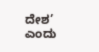ದೇಶ’ ಎಂದು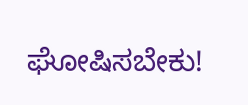ಘೋಷಿಸಬೇಕು!